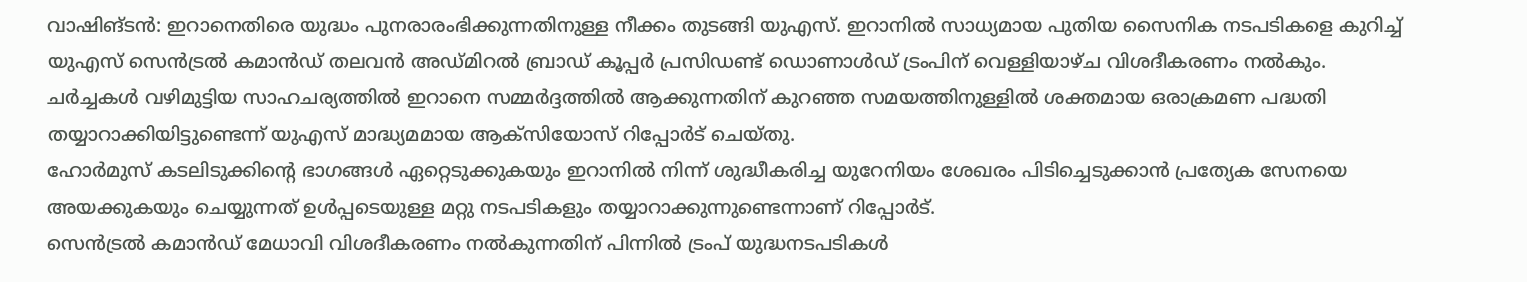വാഷിങ്ടൻ: ഇറാനെതിരെ യുദ്ധം പുനരാരംഭിക്കുന്നതിനുള്ള നീക്കം തുടങ്ങി യുഎസ്. ഇറാനിൽ സാധ്യമായ പുതിയ സൈനിക നടപടികളെ കുറിച്ച് യുഎസ് സെൻട്രൽ കമാൻഡ് തലവൻ അഡ്മിറൽ ബ്രാഡ് കൂപ്പർ പ്രസിഡണ്ട് ഡൊണാൾഡ് ട്രംപിന് വെള്ളിയാഴ്ച വിശദീകരണം നൽകും.
ചർച്ചകൾ വഴിമുട്ടിയ സാഹചര്യത്തിൽ ഇറാനെ സമ്മർദ്ദത്തിൽ ആക്കുന്നതിന് കുറഞ്ഞ സമയത്തിനുള്ളിൽ ശക്തമായ ഒരാക്രമണ പദ്ധതി തയ്യാറാക്കിയിട്ടുണ്ടെന്ന് യുഎസ് മാദ്ധ്യമമായ ആക്സിയോസ് റിപ്പോർട് ചെയ്തു.
ഹോർമുസ് കടലിടുക്കിന്റെ ഭാഗങ്ങൾ ഏറ്റെടുക്കുകയും ഇറാനിൽ നിന്ന് ശുദ്ധീകരിച്ച യുറേനിയം ശേഖരം പിടിച്ചെടുക്കാൻ പ്രത്യേക സേനയെ അയക്കുകയും ചെയ്യുന്നത് ഉൾപ്പടെയുള്ള മറ്റു നടപടികളും തയ്യാറാക്കുന്നുണ്ടെന്നാണ് റിപ്പോർട്.
സെൻട്രൽ കമാൻഡ് മേധാവി വിശദീകരണം നൽകുന്നതിന് പിന്നിൽ ട്രംപ് യുദ്ധനടപടികൾ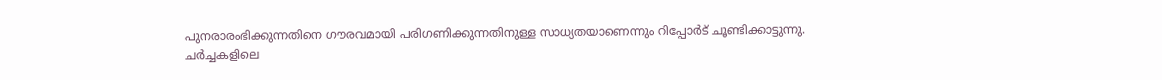പുനരാരംഭിക്കുന്നതിനെ ഗൗരവമായി പരിഗണിക്കുന്നതിനുള്ള സാധ്യതയാണെന്നും റിപ്പോർട് ചൂണ്ടിക്കാട്ടുന്നു.
ചർച്ചകളിലെ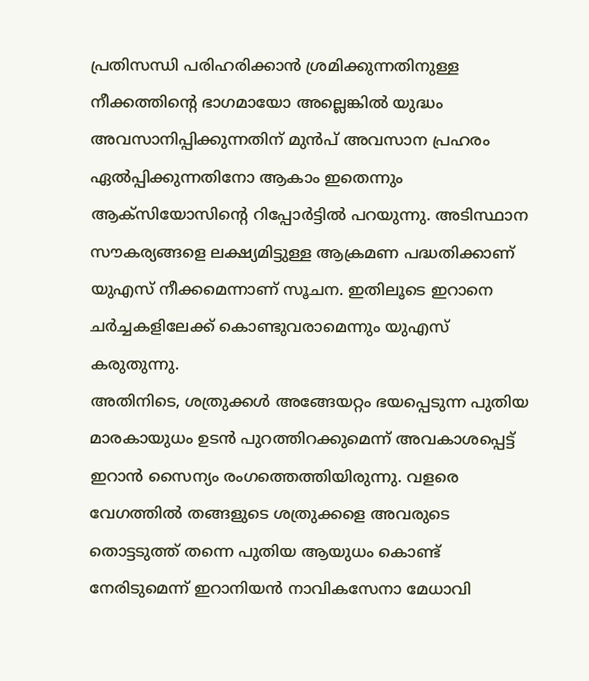പ്രതിസന്ധി പരിഹരിക്കാൻ ശ്രമിക്കുന്നതിനുള്ള നീക്കത്തിന്റെ ഭാഗമായോ അല്ലെങ്കിൽ യുദ്ധം അവസാനിപ്പിക്കുന്നതിന് മുൻപ് അവസാന പ്രഹരം ഏൽപ്പിക്കുന്നതിനോ ആകാം ഇതെന്നും ആക്സിയോസിന്റെ റിപ്പോർട്ടിൽ പറയുന്നു. അടിസ്ഥാന സൗകര്യങ്ങളെ ലക്ഷ്യമിട്ടുള്ള ആക്രമണ പദ്ധതിക്കാണ് യുഎസ് നീക്കമെന്നാണ് സൂചന. ഇതിലൂടെ ഇറാനെ ചർച്ചകളിലേക്ക് കൊണ്ടുവരാമെന്നും യുഎസ് കരുതുന്നു.
അതിനിടെ, ശത്രുക്കൾ അങ്ങേയറ്റം ഭയപ്പെടുന്ന പുതിയ മാരകായുധം ഉടൻ പുറത്തിറക്കുമെന്ന് അവകാശപ്പെട്ട് ഇറാൻ സൈന്യം രംഗത്തെത്തിയിരുന്നു. വളരെ വേഗത്തിൽ തങ്ങളുടെ ശത്രുക്കളെ അവരുടെ തൊട്ടടുത്ത് തന്നെ പുതിയ ആയുധം കൊണ്ട് നേരിടുമെന്ന് ഇറാനിയൻ നാവികസേനാ മേധാവി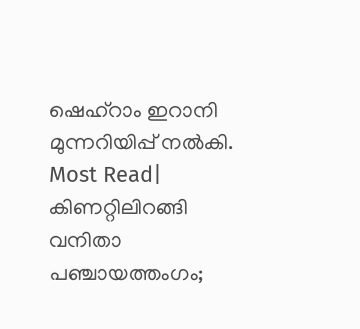ഷെഹ്റാം ഇറാനി മുന്നറിയിപ്പ് നൽകി.
Most Read| കിണറ്റിലിറങ്ങി വനിതാ പഞ്ചായത്തംഗം;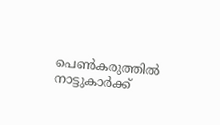പെൺകരുത്തിൽ നാട്ടുകാർക്ക്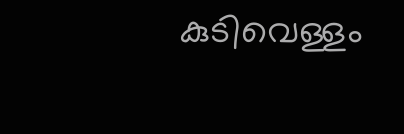കുടിവെള്ളം